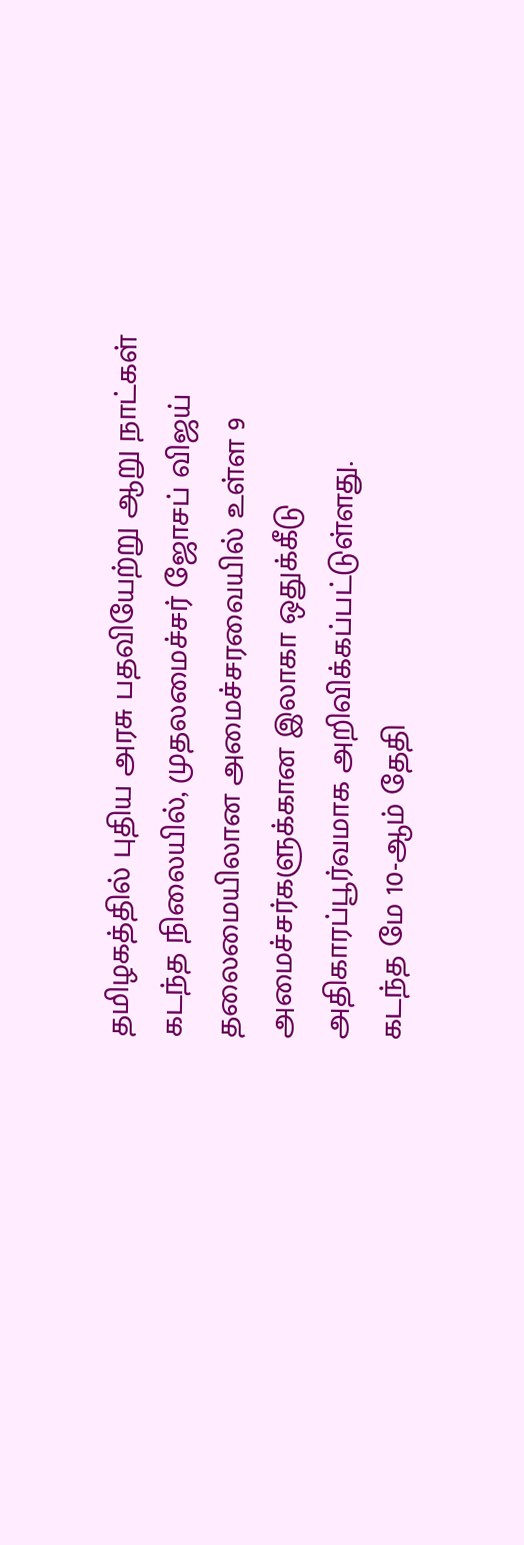தமிழகத்தில் புதிய அரசு பதவியேற்று ஆறு நாட்கள் கடந்த நிலையில், முதலமைச்சர் ஜோசப் விஜய் தலைமையிலான அமைச்சரவையில் உள்ள 9 அமைச்சர்களுக்கான இலாகா ஒதுக்கீடு அதிகாரப்பூர்வமாக அறிவிக்கப்பட்டுள்ளது.
கடந்த மே 10-ஆம் தேதி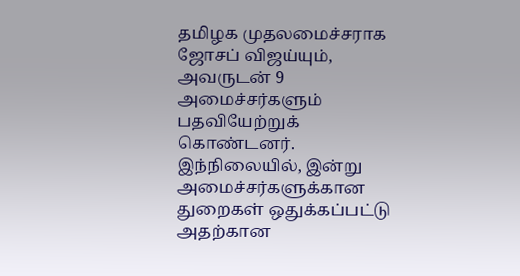தமிழக முதலமைச்சராக ஜோசப் விஜய்யும், அவருடன் 9 அமைச்சர்களும் பதவியேற்றுக் கொண்டனர். இந்நிலையில், இன்று அமைச்சர்களுக்கான துறைகள் ஒதுக்கப்பட்டு அதற்கான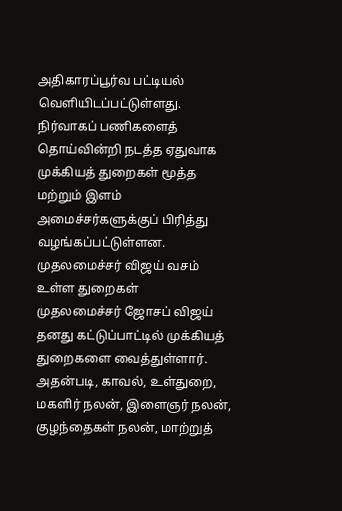அதிகாரப்பூர்வ பட்டியல் வெளியிடப்பட்டுள்ளது. நிர்வாகப் பணிகளைத் தொய்வின்றி நடத்த ஏதுவாக முக்கியத் துறைகள் மூத்த மற்றும் இளம் அமைச்சர்களுக்குப் பிரித்து வழங்கப்பட்டுள்ளன.
முதலமைச்சர் விஜய் வசம் உள்ள துறைகள்
முதலமைச்சர் ஜோசப் விஜய் தனது கட்டுப்பாட்டில் முக்கியத் துறைகளை வைத்துள்ளார். அதன்படி, காவல், உள்துறை, மகளிர் நலன், இளைஞர் நலன், குழந்தைகள் நலன், மாற்றுத்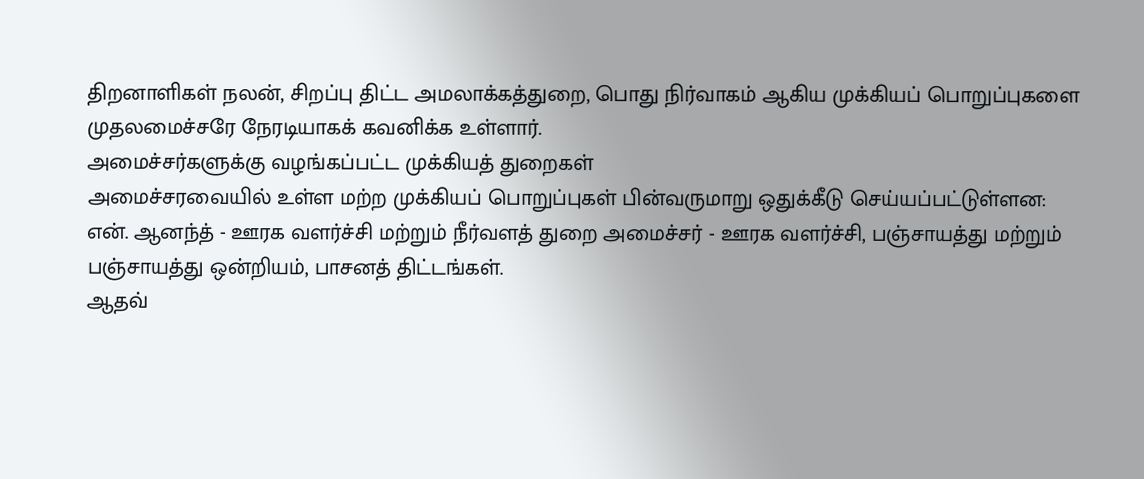திறனாளிகள் நலன், சிறப்பு திட்ட அமலாக்கத்துறை, பொது நிர்வாகம் ஆகிய முக்கியப் பொறுப்புகளை முதலமைச்சரே நேரடியாகக் கவனிக்க உள்ளார்.
அமைச்சர்களுக்கு வழங்கப்பட்ட முக்கியத் துறைகள்
அமைச்சரவையில் உள்ள மற்ற முக்கியப் பொறுப்புகள் பின்வருமாறு ஒதுக்கீடு செய்யப்பட்டுள்ளன:
என். ஆனந்த் - ஊரக வளர்ச்சி மற்றும் நீர்வளத் துறை அமைச்சர் - ஊரக வளர்ச்சி, பஞ்சாயத்து மற்றும் பஞ்சாயத்து ஒன்றியம், பாசனத் திட்டங்கள்.
ஆதவ்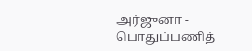அர்ஜுனா - பொதுப்பணித்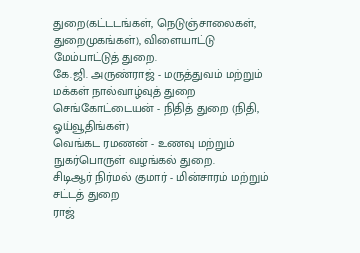துறை(கட்டடங்கள், நெடுஞ்சாலைகள், துறைமுகங்கள்), விளையாட்டு மேம்பாட்டுத் துறை.
கே.ஜி. அருண்ராஜ் - மருத்துவம் மற்றும் மக்கள் நால்வாழ்வுத் துறை
செங்கோட்டையன் - நிதித் துறை (நிதி, ஓய்வூதிங்கள்)
வெங்கட ரமணன் - உணவு மற்றும் நுகர்பொருள் வழங்கல் துறை.
சிடிஆர் நிர்மல் குமார் - மின்சாரம் மற்றும் சட்டத் துறை
ராஜ்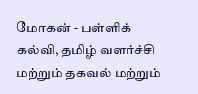மோகன் - பள்ளிக் கல்வி, தமிழ் வளர்ச்சி மற்றும் தகவல் மற்றும்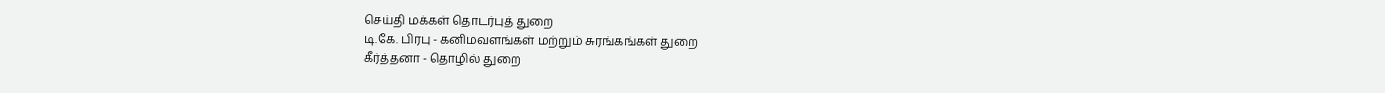செய்தி மக்கள் தொடர்புத் துறை
டி.கே. பிரபு - கனிமவளங்கள் மற்றும் சுரங்கங்கள் துறை
கீர்த்தனா - தொழில் துறை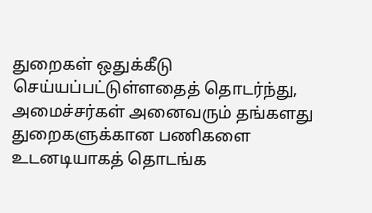துறைகள் ஒதுக்கீடு செய்யப்பட்டுள்ளதைத் தொடர்ந்து, அமைச்சர்கள் அனைவரும் தங்களது துறைகளுக்கான பணிகளை உடனடியாகத் தொடங்க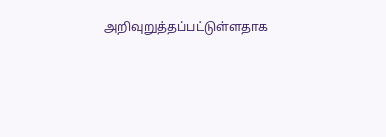அறிவுறுத்தப்பட்டுள்ளதாக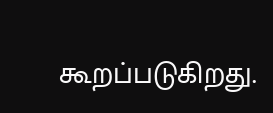கூறப்படுகிறது.